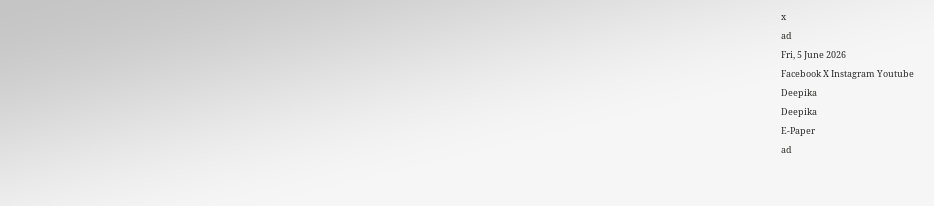x
ad
Fri, 5 June 2026
Facebook X Instagram Youtube
Deepika
Deepika
E-Paper
ad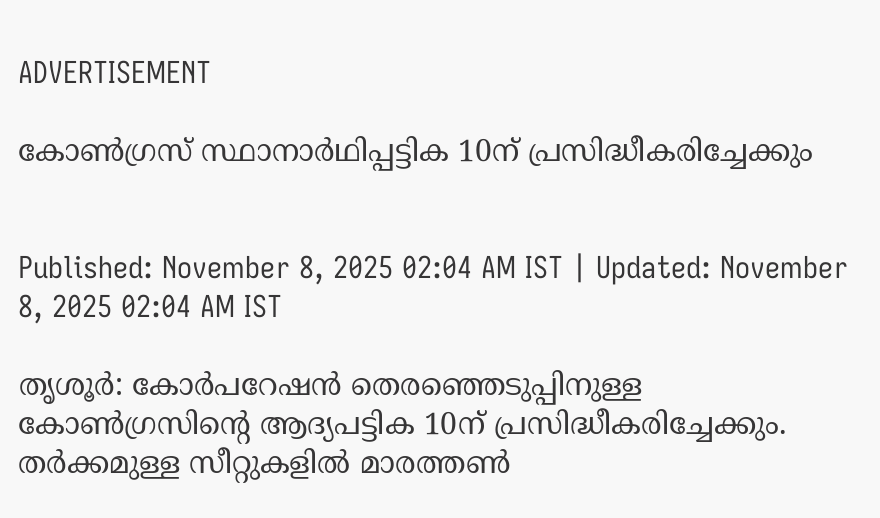ADVERTISEMENT

കോണ്‍ഗ്രസ് സ്ഥാനാർഥിപ്പട്ടിക 10ന് പ്രസിദ്ധീകരിച്ചേക്കും


Published: November 8, 2025 02:04 AM IST | Updated: November 8, 2025 02:04 AM IST

തൃശൂർ: കോർപറേഷൻ തെരഞ്ഞെടുപ്പിനുള്ള കോണ്‍ഗ്രസിന്‍റെ ആദ്യപട്ടിക 10ന് പ്രസിദ്ധീകരിച്ചേക്കും. തർക്കമുള്ള സീറ്റുകളിൽ മാരത്തണ്‍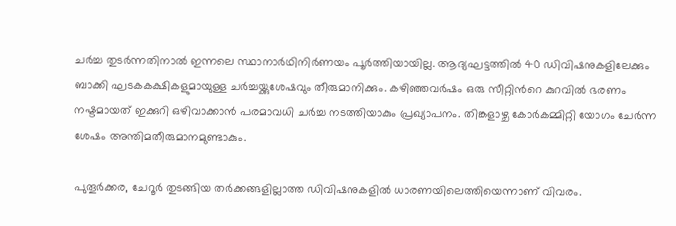ചർച്ച തുടർന്നതിനാൽ ഇന്നലെ സ്ഥാനാർഥിനിർണയം പൂർത്തിയായില്ല. ആദ്യഘട്ടത്തിൽ 40 ഡിവിഷനുകളിലേക്കും ബാക്കി ഘടകകക്ഷികളുമായുള്ള ചർച്ചയ്ക്കുശേഷവും തീരുമാനിക്കും. കഴിഞ്ഞവർഷം ഒരു സീറ്റിന്‍റെ കുറവിൽ ഭരണം നഷ്ടമായത് ഇക്കുറി ഒഴിവാക്കാൻ പരമാവധി ചർച്ച നടത്തിയാകും പ്രഖ്യാപനം. തിങ്കളാഴ്ച കോർകമ്മിറ്റി യോഗം ചേർന്ന ശേഷം അന്തിമതീരുമാനമുണ്ടാകും.

പുതൂർക്കര, ചേറൂർ തുടങ്ങിയ തർക്കങ്ങളില്ലാത്ത ഡിവിഷനുകളിൽ ധാരണയിലെത്തിയെന്നാണ് വിവരം.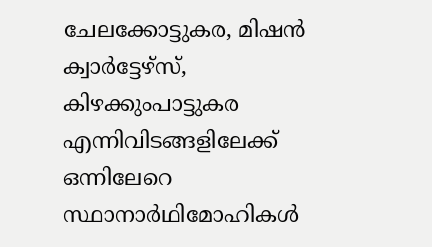ചേലക്കോട്ടുകര, മിഷൻ ക്വാർട്ടേഴ്സ്, കിഴക്കുംപാട്ടുകര എന്നിവിടങ്ങളിലേക്ക് ഒന്നിലേറെ സ്ഥാനാർഥിമോഹികൾ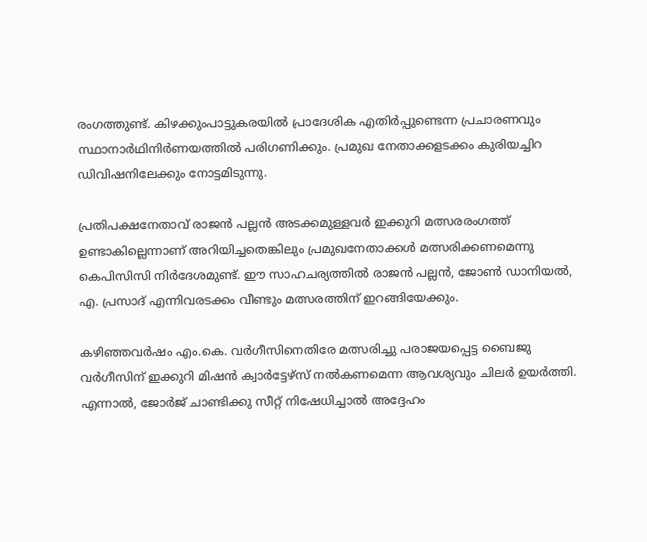രംഗത്തുണ്ട്. കിഴക്കുംപാട്ടുകരയിൽ പ്രാദേശിക എതിർപ്പുണ്ടെന്ന പ്രചാരണവും സ്ഥാനാർഥിനിർണയത്തിൽ പരിഗണിക്കും. പ്രമുഖ നേതാക്കളടക്കം കുരിയച്ചിറ ഡിവിഷനിലേക്കും നോട്ടമിടുന്നു.

പ്രതിപക്ഷനേതാവ് രാജൻ പല്ലൻ അടക്കമുള്ളവർ ഇക്കുറി മത്സരരംഗത്ത് ഉണ്ടാകില്ലെന്നാണ് അറിയിച്ചതെങ്കിലും പ്രമുഖനേതാക്കൾ മത്സരിക്കണമെന്നു കെപിസിസി നിർദേശമുണ്ട്. ഈ സാഹചര്യത്തിൽ രാജൻ പല്ലൻ, ജോണ്‍ ഡാനിയൽ, എ. പ്രസാദ് എന്നിവരടക്കം വീണ്ടും മത്സരത്തിന് ഇറങ്ങിയേക്കും.

കഴിഞ്ഞവർഷം എം.കെ. വർഗീസിനെതിരേ മത്സരിച്ചു പരാജയപ്പെട്ട ബൈജു വർഗീസിന് ഇക്കുറി മിഷൻ ക്വാർട്ടേഴ്സ് നൽകണമെന്ന ആവശ്യവും ചിലർ ഉയർത്തി. എന്നാൽ, ജോർജ് ചാണ്ടിക്കു സീറ്റ് നിഷേധിച്ചാൽ അദ്ദേഹം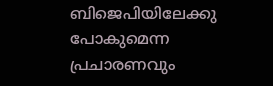ബിജെപിയിലേക്കു പോകുമെന്ന പ്രചാരണവും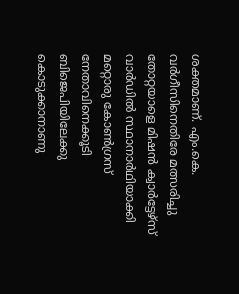ശക്തമാണ്. എം.കെ. വർഗീസിനെതിരേ മത്സരിച്ചു തോറ്റയാളെ മിഷൻ ക്വാർട്ടേഴ്സ് വാർഡിൽ സ്ഥാനാർഥിയാക്കി മറ്റൊരു കോണ്‍ഗ്രസ് നേതാവിനെക്കൂടി ബിജെപിയിലേക്കു കൊടുക്കാനാണു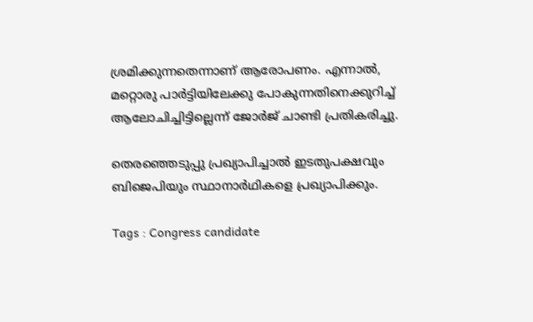ശ്രമിക്കുന്നതെന്നാണ് ആരോപണം. എന്നാൽ, മറ്റൊരു പാർട്ടിയിലേക്കു പോകുന്നതിനെക്കുറിച്ച് ആലോചിച്ചിട്ടില്ലെന്ന് ജോർജ് ചാണ്ടി പ്രതികരിച്ചു.

തെരഞ്ഞെടുപ്പു പ്രഖ്യാപിച്ചാൽ ഇടതുപക്ഷവും ബിജെപിയും സ്ഥാനാർഥികളെ പ്രഖ്യാപിക്കും.

Tags : Congress candidate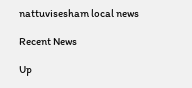nattuvisesham local news

Recent News

Up